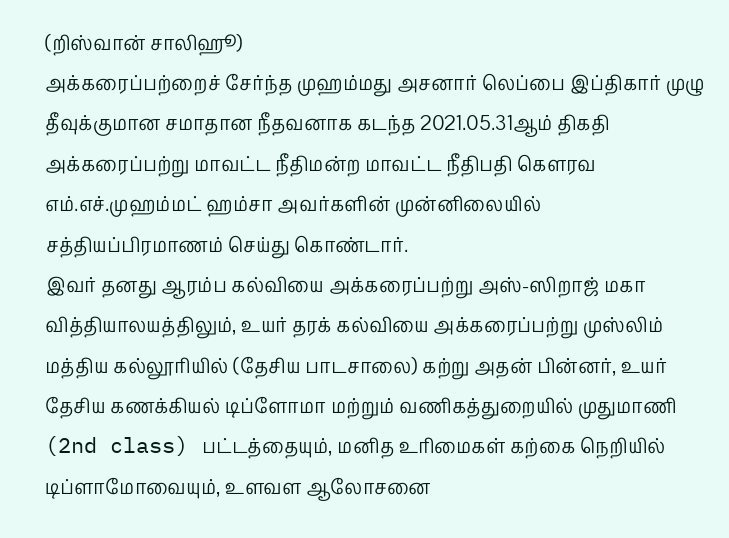(றிஸ்வான் சாலிஹூ)
அக்கரைப்பற்றைச் சேர்ந்த முஹம்மது அசனார் லெப்பை இப்திகார் முழு தீவுக்குமான சமாதான நீதவனாக கடந்த 2021.05.31ஆம் திகதி அக்கரைப்பற்று மாவட்ட நீதிமன்ற மாவட்ட நீதிபதி கெளரவ எம்.எச்.முஹம்மட் ஹம்சா அவர்களின் முன்னிலையில் சத்தியப்பிரமாணம் செய்து கொண்டார்.
இவர் தனது ஆரம்ப கல்வியை அக்கரைப்பற்று அஸ்-ஸிறாஜ் மகா வித்தியாலயத்திலும், உயர் தரக் கல்வியை அக்கரைப்பற்று முஸ்லிம் மத்திய கல்லூரியில் (தேசிய பாடசாலை) கற்று அதன் பின்னர், உயர் தேசிய கணக்கியல் டிப்ளோமா மற்றும் வணிகத்துறையில் முதுமாணி (2nd class) பட்டத்தையும், மனித உரிமைகள் கற்கை நெறியில் டிப்ளாமோவையும், உளவள ஆலோசனை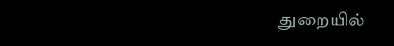துறையில்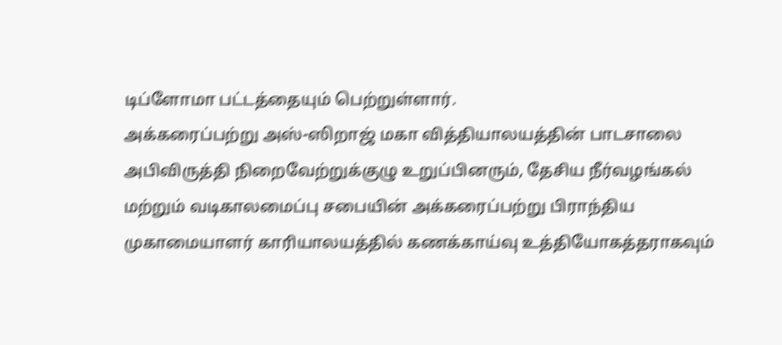டிப்ளோமா பட்டத்தையும் பெற்றுள்ளார்.
அக்கரைப்பற்று அஸ்-ஸிறாஜ் மகா வித்தியாலயத்தின் பாடசாலை அபிவிருத்தி நிறைவேற்றுக்குழு உறுப்பினரும், தேசிய நீர்வழங்கல் மற்றும் வடிகாலமைப்பு சபையின் அக்கரைப்பற்று பிராந்திய முகாமையாளர் காரியாலயத்தில் கணக்காய்வு உத்தியோகத்தராகவும்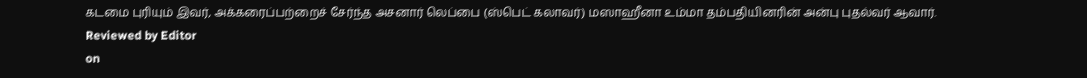கடமை புரியும் இவர், அக்கரைப்பற்றைச் சேர்ந்த அசனார் லெப்பை (ஸ்பெட் கலாவர்) மஸாஹீனா உம்மா தம்பதியினரின் அன்பு புதல்வர் ஆவார்.
Reviewed by Editor
on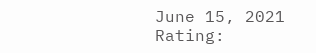June 15, 2021
Rating: